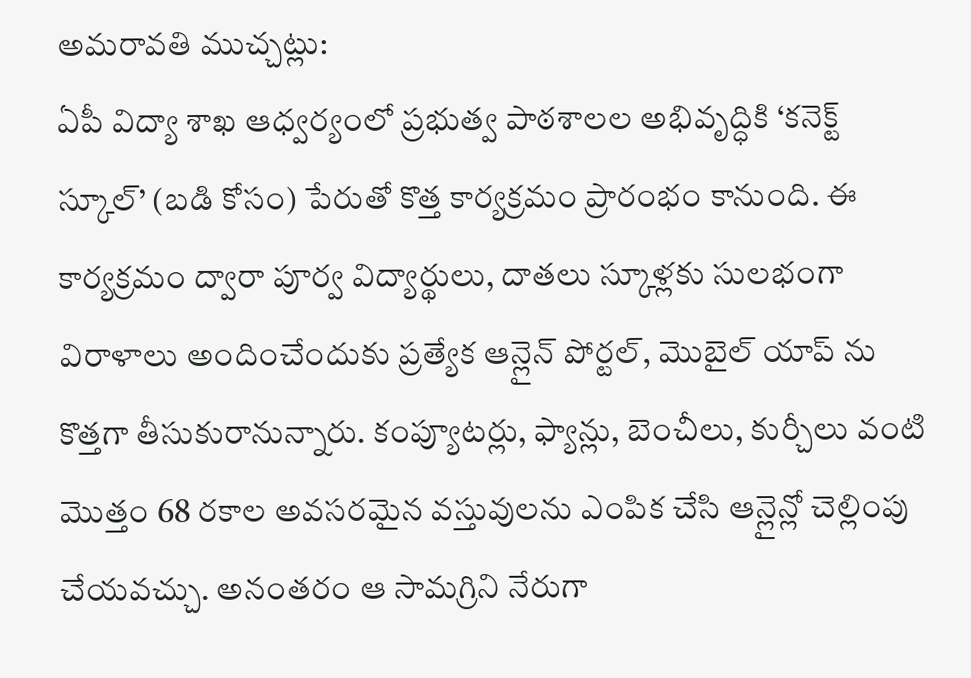అమరావతి ముచ్చట్లు:
ఏపీ విద్యా శాఖ ఆధ్వర్యంలో ప్రభుత్వ పాఠశాలల అభివృద్ధికి ‘కనెక్ట్ స్కూల్’ (బడి కోసం) పేరుతో కొత్త కార్యక్రమం ప్రారంభం కానుంది. ఈ కార్యక్రమం ద్వారా పూర్వ విద్యార్థులు, దాతలు స్కూళ్లకు సులభంగా విరాళాలు అందించేందుకు ప్రత్యేక ఆన్లైన్ పోర్టల్, మొబైల్ యాప్ ను కొత్తగా తీసుకురానున్నారు. కంప్యూటర్లు, ఫ్యాన్లు, బెంచీలు, కుర్చీలు వంటి మొత్తం 68 రకాల అవసరమైన వస్తువులను ఎంపిక చేసి ఆన్లైన్లో చెల్లింపు చేయవచ్చు. అనంతరం ఆ సామగ్రిని నేరుగా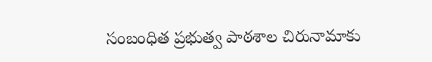సంబంధిత ప్రభుత్వ పాఠశాల చిరునామాకు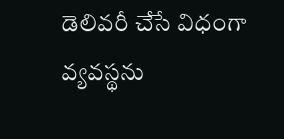డెలివరీ చేసే విధంగా వ్యవస్థను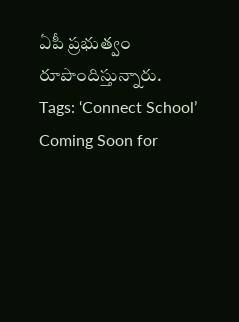ఏపీ ప్రభుత్వం రూపొందిస్తున్నారు.
Tags: ‘Connect School’ Coming Soon for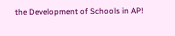the Development of Schools in AP!